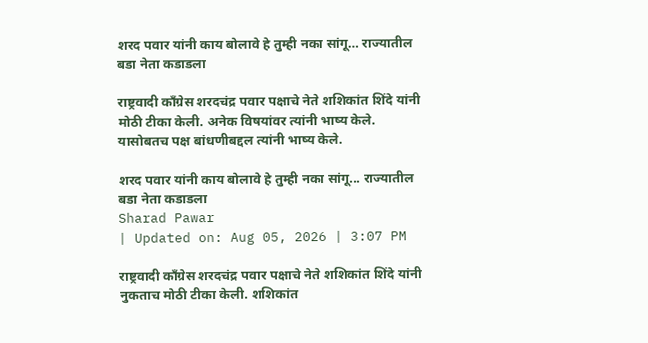शरद पवार यांनी काय बोलावे हे तुम्ही नका सांगू… राज्यातील बडा नेता कडाडला

राष्ट्रवादी काँग्रेस शरदचंद्र पवार पक्षाचे नेते शशिकांत शिंदे यांनी मोठी टीका केली. अनेक विषयांवर त्यांनी भाष्य केले. यासोबतच पक्ष बांधणीबद्दल त्यांनी भाष्य केले.

शरद पवार यांनी काय बोलावे हे तुम्ही नका सांगू... राज्यातील बडा नेता कडाडला
Sharad Pawar
| Updated on: Aug 05, 2026 | 3:07 PM

राष्ट्रवादी काँग्रेस शरदचंद्र पवार पक्षाचे नेते शशिकांत शिंदे यांनी नुकताच मोठी टीका केली. शशिकांत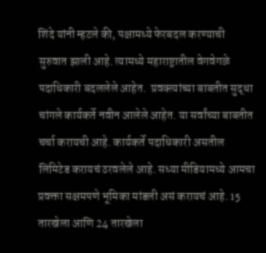शिंदे यांनी म्हटले की, पक्षामध्ये फेरबदल करण्याची सुरुवात झाली आहे. त्यामध्ये महाराष्ट्रातील वेगवेगळे पदाधिकारी बदललेले आहेत.  प्रवक्त्यांच्या बाबतीत सुद्धा चांगले कार्यकर्ते नवीन आलेले आहेत. या सर्वांच्या बाबतीत चर्चा करायची आहे. कार्यकर्ते पदाधिकारी असतील लिमिटेड करायचं ठरवलेले आहे. सध्या मीडियामध्ये आमचा प्रवक्ता सक्षमपणे भूमिका मांडली असं करायचं आहे. 15 तारखेला आणि 24 तारखेला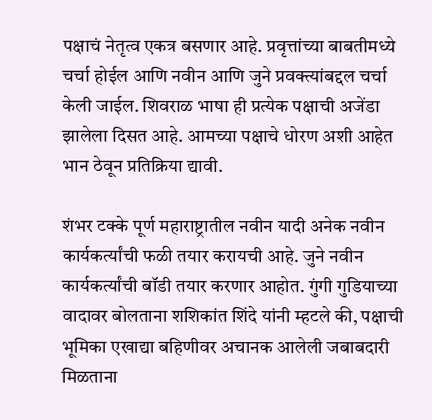पक्षाचं नेतृत्व एकत्र बसणार आहे. प्रवृत्तांच्या बाबतीमध्ये चर्चा होईल आणि नवीन आणि जुने प्रवक्त्यांबद्दल चर्चा केली जाईल. शिवराळ भाषा ही प्रत्येक पक्षाची अजेंडा झालेला दिसत आहे. आमच्या पक्षाचे धोरण अशी आहेत भान ठेवून प्रतिक्रिया द्यावी.

शंभर टक्के पूर्ण महाराष्ट्रातील नवीन यादी अनेक नवीन कार्यकर्त्यांची फळी तयार करायची आहे. जुने नवीन कार्यकर्त्यांची बॉडी तयार करणार आहोत. गुंगी गुडियाच्या वादावर बोलताना शशिकांत शिंदे यांनी म्हटले की, पक्षाची भूमिका एखाद्या बहिणीवर अचानक आलेली जबाबदारी मिळताना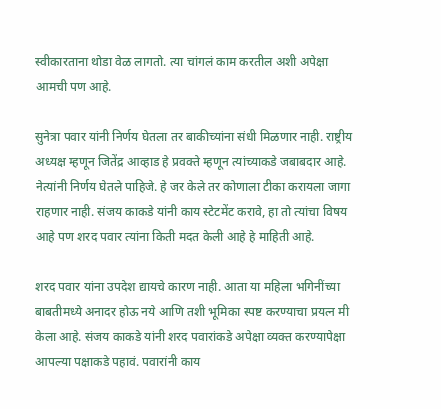स्वीकारताना थोडा वेळ लागतो. त्या चांगलं काम करतील अशी अपेक्षा आमची पण आहे.

सुनेत्रा पवार यांनी निर्णय घेतला तर बाकीच्यांना संधी मिळणार नाही. राष्ट्रीय अध्यक्ष म्हणून जितेंद्र आव्हाड हे प्रवक्ते म्हणून त्यांच्याकडे जबाबदार आहे. नेत्यांनी निर्णय घेतले पाहिजे. हे जर केले तर कोणाला टीका करायला जागा राहणार नाही. संजय काकडे यांनी काय स्टेटमेंट करावे, हा तो त्यांचा विषय आहे पण शरद पवार त्यांना किती मदत केली आहे हे माहिती आहे.

शरद पवार यांना उपदेश द्यायचे कारण नाही. आता या महिला भगिनींच्या बाबतीमध्ये अनादर होऊ नये आणि तशी भूमिका स्पष्ट करण्याचा प्रयत्न मी केला आहे. संजय काकडे यांनी शरद पवारांकडे अपेक्षा व्यक्त करण्यापेक्षा आपल्या पक्षाकडे पहावं. पवारांनी काय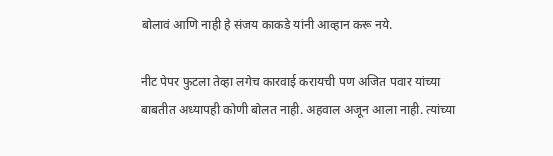बोलावं आणि नाही हे संजय काकडे यांनी आव्हान करू नये.

नीट पेपर फुटला तेव्हा लगेच कारवाई करायची पण अजित पवार यांच्या बाबतीत अध्यापही कोणी बोलत नाही. अहवाल अजून आला नाही. त्यांच्या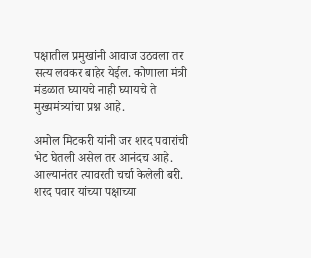पक्षातील प्रमुखांनी आवाज उठवला तर सत्य लवकर बाहेर येईल. कोणाला मंत्री मंडळात घ्यायचे नाही घ्यायचे ते मुख्यमंत्र्यांचा प्रश्न आहे.

अमोल मिटकरी यांनी जर शरद पवारांची भेट घेतली असेल तर आनंदच आहे. आल्यानंतर त्यावरती चर्चा केलेली बरी. शरद पवार यांच्या पक्षाच्या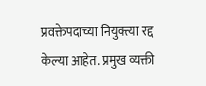प्रवक्तेपदाच्या नियुक्त्या रद्द केल्या आहेत. प्रमुख व्यक्ती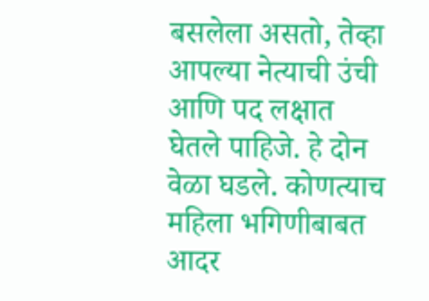बसलेला असतो, तेव्हा आपल्या नेत्याची उंची आणि पद लक्षात घेतले पाहिजे. हे दोन वेळा घडले. कोणत्याच महिला भगिणीबाबत आदर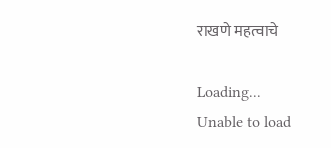राखणे महत्वाचे

Loading...
Unable to load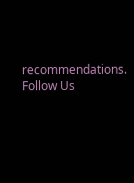recommendations.
Follow Us